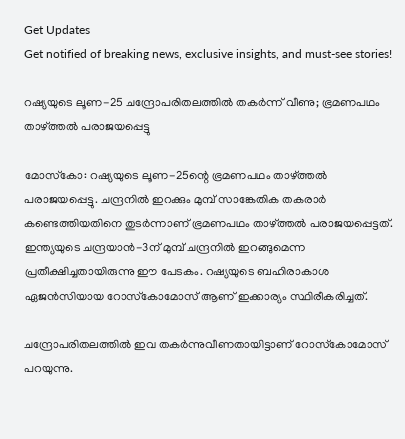Get Updates
Get notified of breaking news, exclusive insights, and must-see stories!

റഷ്യയുടെ ലൂണ-25 ചന്ദ്രോപരിതലത്തില്‍ തകര്‍ന്ന് വീണു; ഭ്രമണപഥം താഴ്ത്തല്‍ പരാജയപ്പെട്ടു

മോസ്‌കോ: റഷ്യയുടെ ലൂണ-25ന്റെ ഭ്രമണപഥം താഴ്ത്തല്‍ പരാജയപ്പെട്ടു. ചന്ദ്രനില്‍ ഇറക്കും മുമ്പ് സാങ്കേതിക തകരാര്‍ കണ്ടെത്തിയതിനെ തുടര്‍ന്നാണ് ഭ്രമണപഥം താഴ്ത്തല്‍ പരാജയപ്പെട്ടത്. ഇന്ത്യയുടെ ചന്ദ്രയാന്‍-3ന് മുമ്പ് ചന്ദ്രനില്‍ ഇറങ്ങുമെന്ന പ്രതീക്ഷിച്ചതായിരുന്നു ഈ പേടകം. റഷ്യയുടെ ബഹിരാകാശ ഏജന്‍സിയായ റോസ്‌കോമോസ് ആണ് ഇക്കാര്യം സ്ഥിരീകരിച്ചത്.

ചന്ദ്രോപരിതലത്തില്‍ ഇവ തകര്‍ന്നുവീണതായിട്ടാണ് റോസ്‌കോമോസ് പറയുന്നു.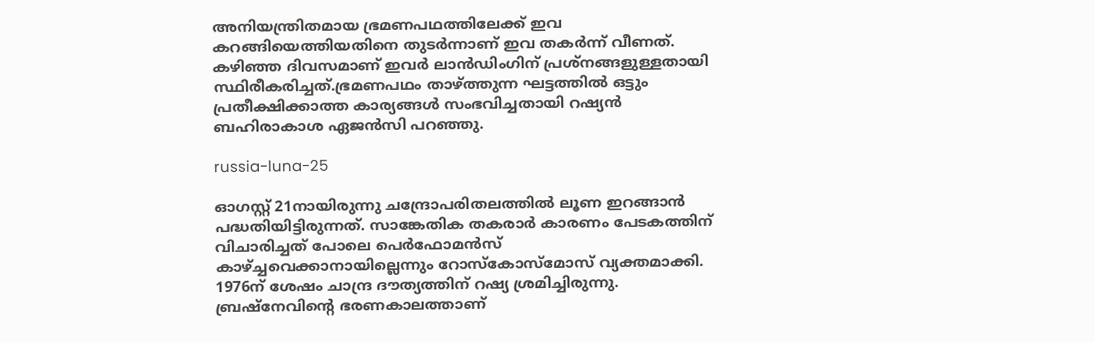അനിയന്ത്രിതമായ ഭ്രമണപഥത്തിലേക്ക് ഇവ കറങ്ങിയെത്തിയതിനെ തുടര്‍ന്നാണ് ഇവ തകര്‍ന്ന് വീണത്. കഴിഞ്ഞ ദിവസമാണ് ഇവര്‍ ലാന്‍ഡിംഗിന് പ്രശ്‌നങ്ങളുള്ളതായി സ്ഥിരീകരിച്ചത്.ഭ്രമണപഥം താഴ്ത്തുന്ന ഘട്ടത്തില്‍ ഒട്ടും പ്രതീക്ഷിക്കാത്ത കാര്യങ്ങള്‍ സംഭവിച്ചതായി റഷ്യന്‍ ബഹിരാകാശ ഏജന്‍സി പറഞ്ഞു.

russia-luna-25

ഓഗസ്റ്റ് 21നായിരുന്നു ചന്ദ്രോപരിതലത്തില്‍ ലൂണ ഇറങ്ങാന്‍ പദ്ധതിയിട്ടിരുന്നത്. സാങ്കേതിക തകരാര്‍ കാരണം പേടകത്തിന് വിചാരിച്ചത് പോലെ പെര്‍ഫോമന്‍സ് കാഴ്ച്ചവെക്കാനായില്ലെന്നും റോസ്‌കോസ്‌മോസ് വ്യക്തമാക്കി. 1976ന് ശേഷം ചാന്ദ്ര ദൗത്യത്തിന് റഷ്യ ശ്രമിച്ചിരുന്നു. ബ്രഷ്‌നേവിന്റെ ഭരണകാലത്താണ്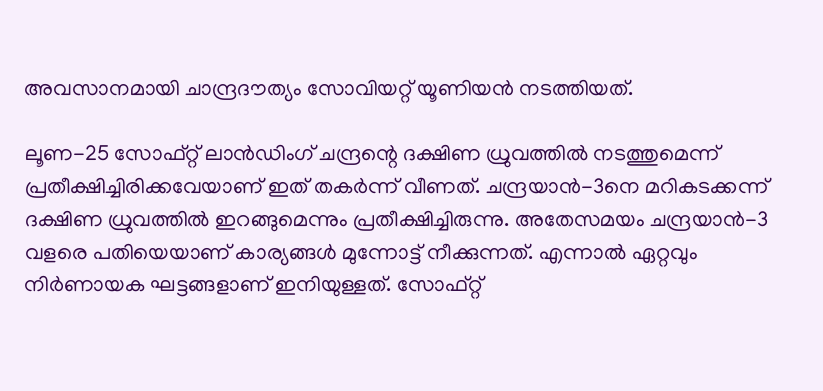അവസാനമായി ചാന്ദ്രദൗത്യം സോവിയറ്റ് യൂണിയന്‍ നടത്തിയത്.

ലൂണ-25 സോഫ്റ്റ് ലാന്‍ഡിംഗ് ചന്ദ്രന്റെ ദക്ഷിണ ധ്രുവത്തില്‍ നടത്തുമെന്ന് പ്രതീക്ഷിച്ചിരിക്കവേയാണ് ഇത് തകര്‍ന്ന് വീണത്. ചന്ദ്രയാന്‍-3നെ മറികടക്കന്ന് ദക്ഷിണ ധ്രുവത്തില്‍ ഇറങ്ങുമെന്നും പ്രതീക്ഷിച്ചിരുന്നു. അതേസമയം ചന്ദ്രയാന്‍-3 വളരെ പതിയെയാണ് കാര്യങ്ങള്‍ മുന്നോട്ട് നീക്കുന്നത്. എന്നാല്‍ ഏറ്റവും നിര്‍ണായക ഘട്ടങ്ങളാണ് ഇനിയുള്ളത്. സോഫ്റ്റ്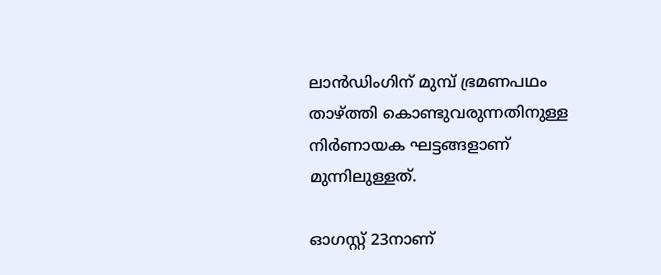ലാന്‍ഡിംഗിന് മുമ്പ് ഭ്രമണപഥം താഴ്ത്തി കൊണ്ടുവരുന്നതിനുള്ള നിര്‍ണായക ഘട്ടങ്ങളാണ് മുന്നിലുള്ളത്.

ഓഗസ്റ്റ് 23നാണ്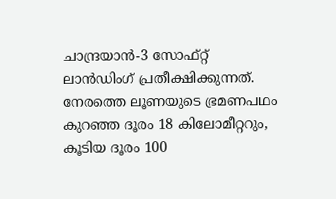ചാന്ദ്രയാന്‍-3 സോഫ്റ്റ് ലാന്‍ഡിംഗ് പ്രതീക്ഷിക്കുന്നത്. നേരത്തെ ലൂണയുടെ ഭ്രമണപഥം കുറഞ്ഞ ദൂരം 18 കിലോമീറ്ററും, കൂടിയ ദൂരം 100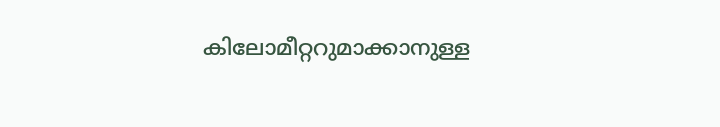കിലോമീറ്ററുമാക്കാനുള്ള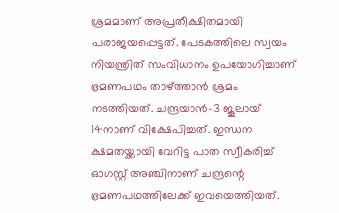ശ്രമമാണ് അപ്രതീക്ഷിതമായി പരാജയപ്പെട്ടത്. പേടകത്തിലെ സ്വയം നിയന്ത്രിത് സംവിധാനം ഉപയോഗിച്ചാണ് ഭ്രമണപഥം താഴ്ത്താന്‍ ശ്രമം നടത്തിയത്. ചന്ദ്രയാന്‍-3 ജൂലായ് 14നാണ് വിക്ഷേപിച്ചത്. ഇന്ധന ക്ഷമതയ്ക്കായി വേറിട്ട പാത സ്വീകരിച്ച് ഓഗസ്റ്റ് അഞ്ചിനാണ് ചന്ദ്രന്റെ ഭ്രമണപഥത്തിലേക്ക് ഇവയെത്തിയത്.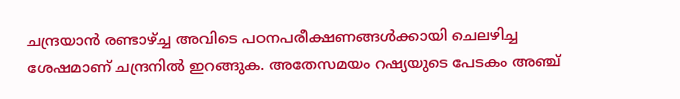ചന്ദ്രയാന്‍ രണ്ടാഴ്ച്ച അവിടെ പഠനപരീക്ഷണങ്ങള്‍ക്കായി ചെലഴിച്ച ശേഷമാണ് ചന്ദ്രനില്‍ ഇറങ്ങുക. അതേസമയം റഷ്യയുടെ പേടകം അഞ്ച്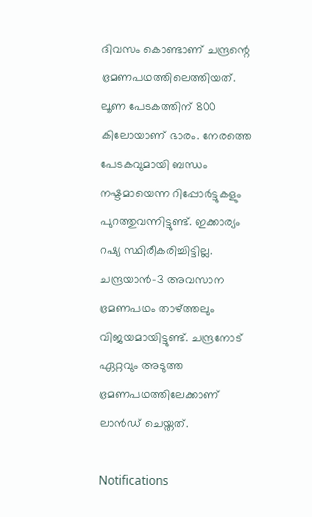ദിവസം കൊണ്ടാണ് ചന്ദ്രന്റെ ഭ്രമണപഥത്തിലെത്തിയത്. ലൂണ പേടകത്തിന് 800 കിലോയാണ് ഭാരം. നേരത്തെ പേടകവുമായി ബന്ധം നഷ്ടമായെന്ന റിപ്പോര്‍ട്ടുകളും പുറത്തുവന്നിട്ടുണ്ട്. ഇക്കാര്യം റഷ്യ സ്ഥിരീകരിച്ചിട്ടില്ല. ചന്ദ്രയാന്‍-3 അവസാന ഭ്രമണപഥം താഴ്ത്തലും വിജയമായിട്ടുണ്ട്. ചന്ദ്രനോട് ഏറ്റവും അടുത്ത ഭ്രമണപഥത്തിലേക്കാണ് ലാന്‍ഡ് ചെയ്തത്.

Notifications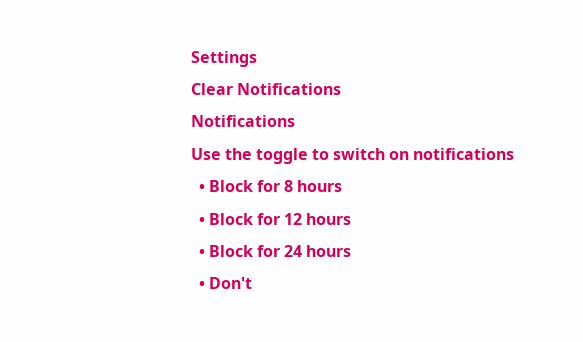Settings
Clear Notifications
Notifications
Use the toggle to switch on notifications
  • Block for 8 hours
  • Block for 12 hours
  • Block for 24 hours
  • Don't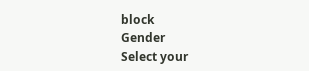block
Gender
Select your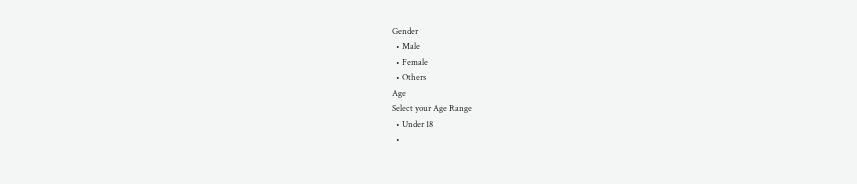Gender
  • Male
  • Female
  • Others
Age
Select your Age Range
  • Under 18
  •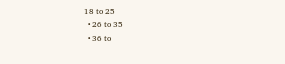18 to 25
  • 26 to 35
  • 36 to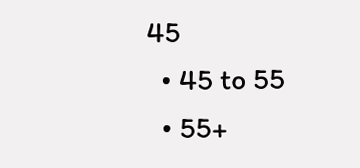45
  • 45 to 55
  • 55+